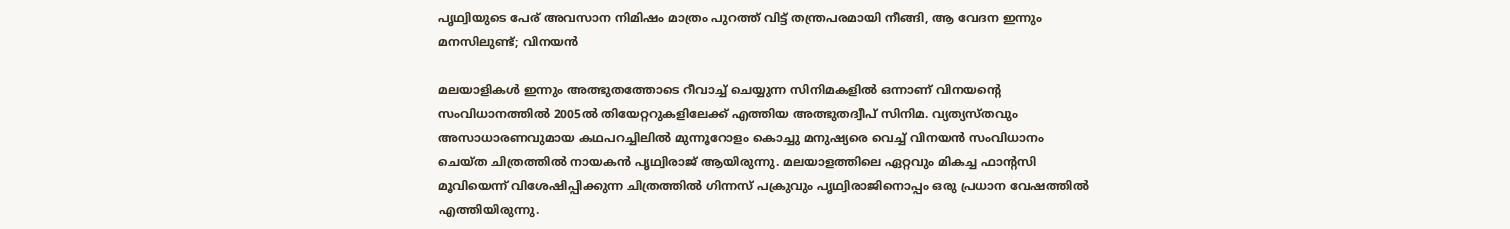പൃഥ്വിയുടെ പേര് അവസാന നിമിഷം മാത്രം പുറത്ത് വിട്ട് തന്ത്രപരമായി നീങ്ങി, ആ വേദന ഇന്നും മനസിലുണ്ട്; വിനയൻ

മലയാളികൾ ഇന്നും അത്ഭുതത്തോടെ റീവാച്ച് ചെയ്യുന്ന സിനിമകളിൽ‌ ഒന്നാണ് വിനയന്റെ സംവിധാനത്തിൽ 2005ൽ തിയേറ്ററുകളിലേക്ക് എത്തിയ അത്ഭുതദ്വീപ് സിനിമ. വ്യത്യസ്തവും അസാധാരണവുമായ കഥപറച്ചിലിൽ മുന്നൂറോളം കൊച്ചു മനുഷ്യരെ വെച്ച് വിനയൻ സംവിധാനം ചെയ്ത ചിത്രത്തിൽ നായകൻ പൃഥ്വിരാജ് ആയിരുന്നു. മലയാളത്തിലെ ഏറ്റവും മികച്ച ഫാന്റസി മൂവിയെന്ന് വിശേഷിപ്പിക്കുന്ന ചിത്രത്തിൽ ഗിന്നസ് പക്രുവും പൃഥ്വിരാജിനൊപ്പം ഒരു പ്രധാന വേഷത്തിൽ എത്തിയിരുന്നു.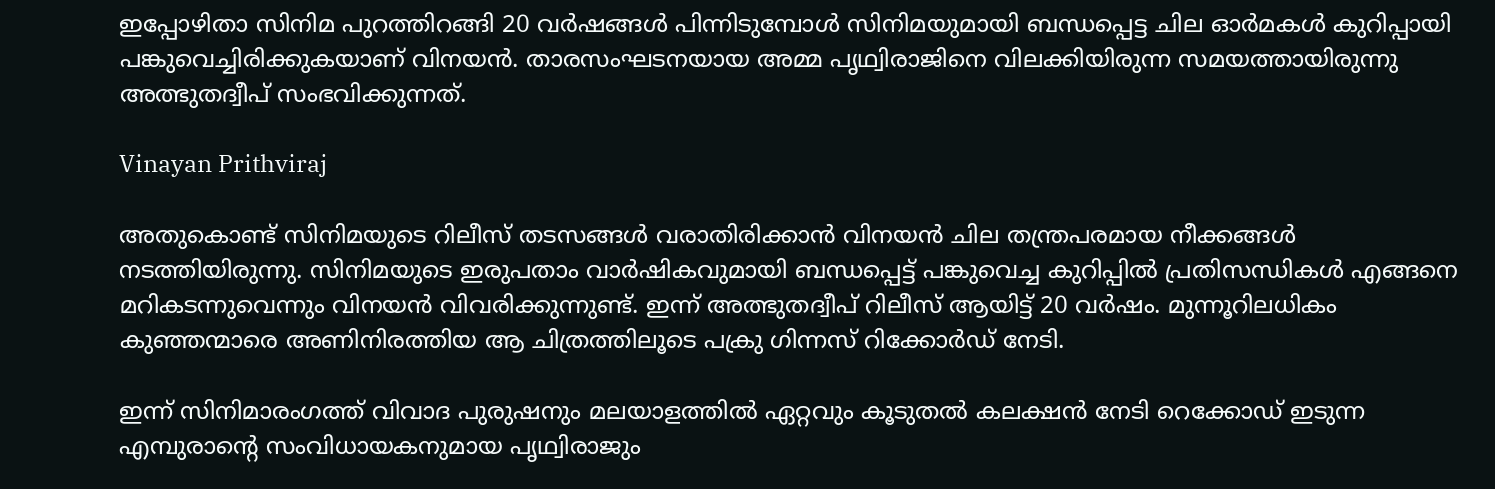ഇപ്പോഴിതാ സിനിമ പുറത്തിറങ്ങി 20 വര്‍ഷങ്ങള്‍ പിന്നിടുമ്പോൾ സിനിമയുമായി ബന്ധപ്പെട്ട ചില ഓർമകൾ കുറിപ്പായി പങ്കുവെച്ചിരിക്കുകയാണ് വിനയൻ. താരസംഘടനയായ അമ്മ പൃഥ്വിരാജിനെ വിലക്കിയിരുന്ന സമയത്തായിരുന്നു അത്ഭുതദ്വീപ് സംഭവിക്കുന്നത്.

Vinayan Prithviraj

അതുകൊണ്ട് സിനിമയുടെ റിലീസ് തടസങ്ങൾ വരാതിരിക്കാൻ വിനയൻ ചില തന്ത്രപരമായ നീക്കങ്ങൾ നടത്തിയിരുന്നു. സിനിമയുടെ ഇരുപതാം വാർഷികവുമായി ബന്ധപ്പെട്ട് പങ്കുവെച്ച കുറിപ്പിൽ പ്രതിസന്ധികൾ എങ്ങനെ മറികടന്നുവെന്നും വിനയൻ വിവരിക്കുന്നുണ്ട്. ഇന്ന് അത്ഭുതദ്വീപ് റിലീസ് ആയിട്ട് 20 വർഷം. മുന്നൂറിലധികം കുഞ്ഞന്മാരെ അണിനിരത്തിയ ആ ചിത്രത്തിലൂടെ പക്രു ഗിന്നസ് റിക്കോർഡ് നേടി.

ഇന്ന് സിനിമാരംഗത്ത് വിവാദ പുരുഷനും മലയാളത്തിൽ ഏറ്റവും കൂടുതൽ കലക്ഷൻ നേടി റെക്കോഡ് ഇടുന്ന എമ്പുരാന്റെ സംവിധായകനുമായ പൃഥ്വിരാജും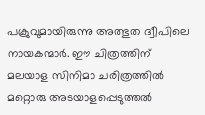പക്രുവുമായിരുന്നു അത്ഭുത ദ്വീപിലെ നായകന്മാർ. ഈ ചിത്രത്തിന് മലയാള സിനിമാ ചരിത്രത്തിൽ മറ്റൊരു അടയാളപ്പെടുത്തൽ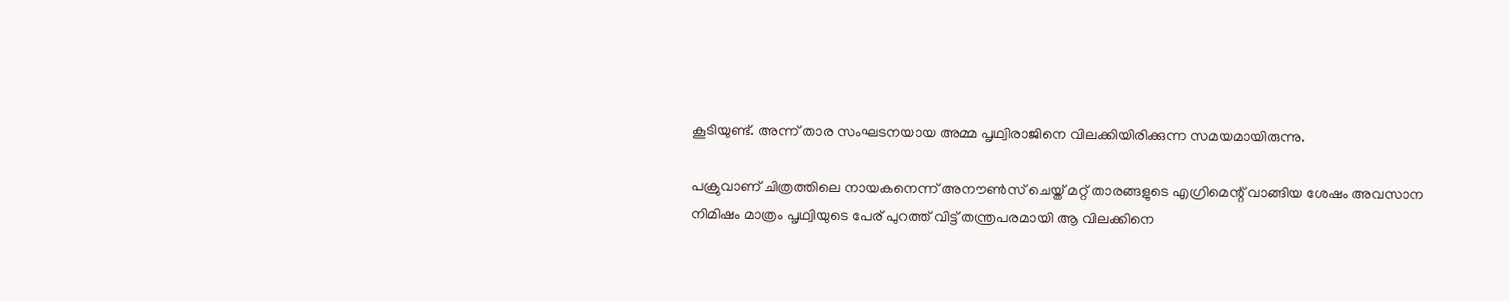കൂടിയുണ്ട്. അന്ന് താര സംഘടനയായ അമ്മ പൃഥ്വിരാജിനെ വിലക്കിയിരിക്കുന്ന സമയമായിരുന്നു.

പക്രുവാണ് ചിത്രത്തിലെ നായകനെന്ന് അനൗൺസ് ചെയ്ത് മറ്റ് താരങ്ങളുടെ എഗ്രിമെന്റ് വാങ്ങിയ ശേഷം അവസാന നിമിഷം മാത്രം പൃഥ്വിയുടെ പേര് പുറത്ത് വിട്ട് തന്ത്രപരമായി ആ വിലക്കിനെ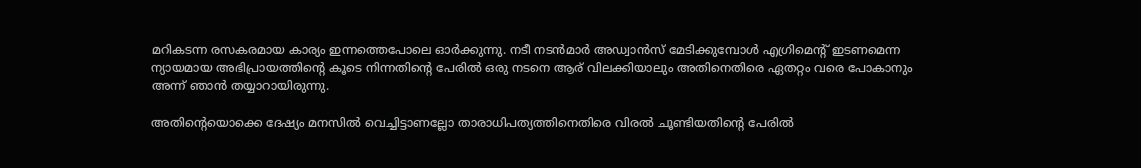മറികടന്ന രസകരമായ കാര്യം ഇന്നത്തെപോലെ ഓർക്കുന്നു. നടീ നടൻമാർ അഡ്വാൻസ് മേടിക്കുമ്പോൾ എഗ്രിമെന്റ് ഇടണമെന്ന ന്യായമായ അഭിപ്രായത്തിന്റെ കൂടെ നിന്നതിന്റെ പേരിൽ ഒരു നടനെ ആര് വിലക്കിയാലും അതിനെതിരെ ഏതറ്റം വരെ പോകാനും അന്ന് ഞാൻ തയ്യാറായിരുന്നു.

അതിന്റെയൊക്കെ ദേഷ്യം മനസിൽ വെച്ചിട്ടാണല്ലോ താരാധിപത്യത്തിനെതിരെ വിരൽ ചൂണ്ടിയതിന്റെ പേരിൽ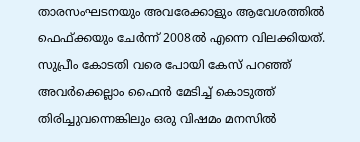താരസംഘടനയും അവരേക്കാളും ആവേശത്തിൽ ഫെഫ്ക്കയും ചേർന്ന് 2008ൽ എന്നെ വിലക്കിയത്. സുപ്രീം കോടതി വരെ പോയി കേസ് പറഞ്ഞ് അവർക്കെല്ലാം ഫൈൻ മേടിച്ച് കൊടുത്ത് തിരിച്ചുവന്നെങ്കിലും ഒരു വിഷമം മനസിൽ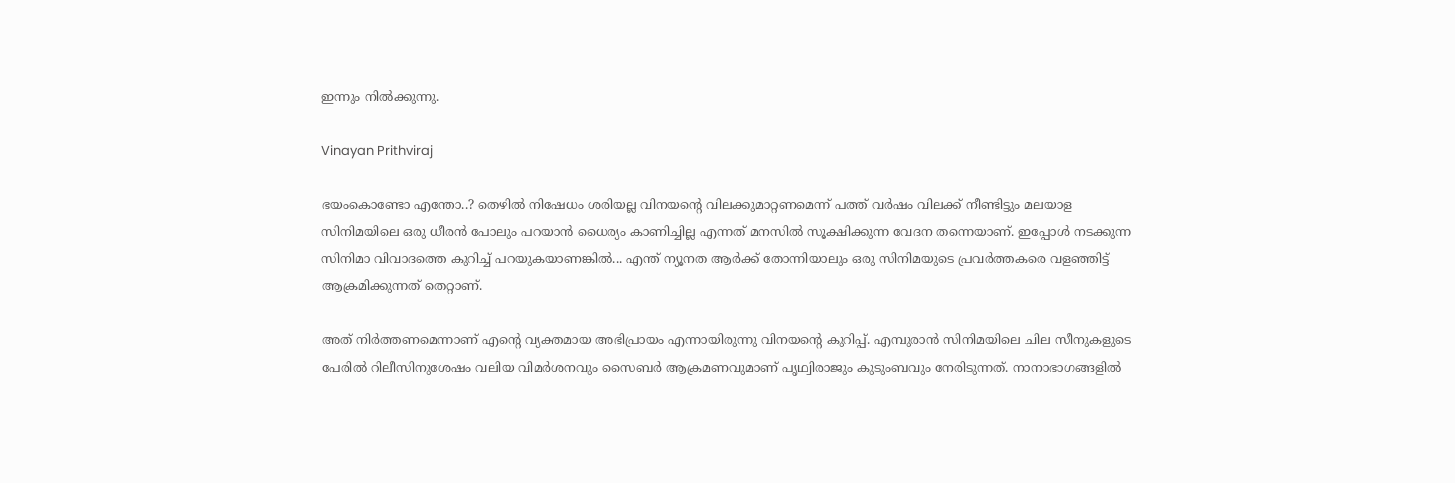ഇന്നും നിൽക്കുന്നു.

Vinayan Prithviraj

ഭയംകൊണ്ടോ എന്തോ..? തെഴിൽ നിഷേധം ശരിയല്ല വിനയന്റെ വിലക്കുമാറ്റണമെന്ന് പത്ത് വർഷം വിലക്ക് നീണ്ടിട്ടും മലയാള സിനിമയിലെ ഒരു ധീരൻ പോലും പറയാൻ ധൈര്യം കാണിച്ചില്ല എന്നത് മനസിൽ സൂക്ഷിക്കുന്ന വേദന തന്നെയാണ്. ഇപ്പോൾ നടക്കുന്ന സിനിമാ വിവാദത്തെ കുറിച്ച് പറയുകയാണങ്കിൽ... എന്ത് ന്യൂനത ആർക്ക് തോന്നിയാലും ഒരു സിനിമയുടെ പ്രവർത്തകരെ വളഞ്ഞിട്ട് ആക്രമിക്കുന്നത് തെറ്റാണ്.

അത് നിർത്തണമെന്നാണ് എന്റെ വ്യക്തമായ അഭിപ്രായം എന്നായിരുന്നു വിനയന്റെ കുറിപ്പ്. എമ്പുരാൻ സിനിമയിലെ ചില സീനുകളുടെ പേരിൽ റിലീസിനുശേഷം വലിയ വിമർശനവും സൈബർ ആക്രമണവുമാണ് പൃഥ്വിരാജും കുടുംബവും നേരിടുന്നത്. നാനാഭാഗങ്ങളിൽ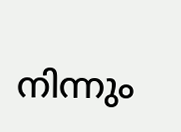നിന്നും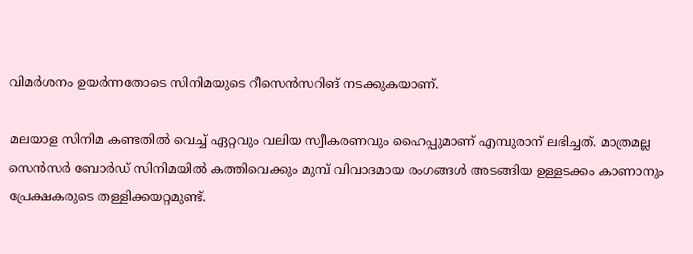വിമർശനം ഉയർന്നതോടെ സിനിമയുടെ റീസെൻസറിങ് നടക്കുകയാണ്.

മലയാള സിനിമ കണ്ടതിൽ വെച്ച് ഏറ്റവും വലിയ സ്വീകരണവും ഹൈപ്പുമാണ് എമ്പുരാന് ലഭിച്ചത്. മാത്രമല്ല സെൻസർ ബോർഡ് സിനിമയിൽ കത്തിവെക്കും മുമ്പ് വിവാദമായ രം‌ഗങ്ങൾ അടങ്ങിയ ഉള്ളടക്കം കാണാനും പ്രേക്ഷകരുടെ തള്ളിക്കയറ്റമുണ്ട്.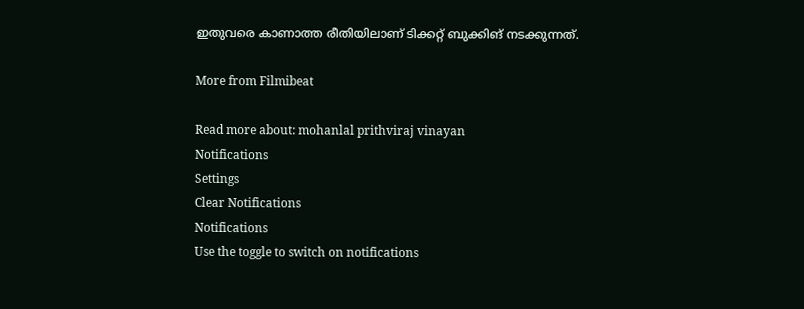ഇതുവരെ കാണാത്ത രീതിയിലാണ് ടിക്കറ്റ് ബുക്കിങ് നടക്കുന്നത്.

More from Filmibeat

Read more about: mohanlal prithviraj vinayan
Notifications
Settings
Clear Notifications
Notifications
Use the toggle to switch on notifications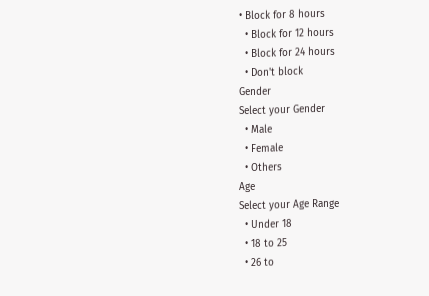• Block for 8 hours
  • Block for 12 hours
  • Block for 24 hours
  • Don't block
Gender
Select your Gender
  • Male
  • Female
  • Others
Age
Select your Age Range
  • Under 18
  • 18 to 25
  • 26 to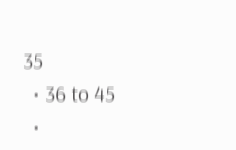35
  • 36 to 45
  •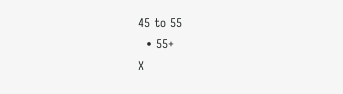45 to 55
  • 55+
X